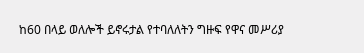ከ60 በላይ ወለሎች ይኖሩታል የተባለለትን ግዙፍ የዋና መሥሪያ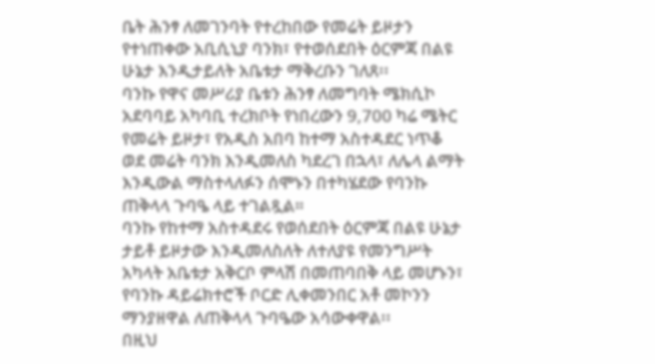ቤት ሕንፃ ለመገንባት የተረከበው የመሬት ይዞታን የተነጠቀው አቢሲኒያ ባንክ፣ የተወሰደበት ዕርምጃ በልዩ ሁኔታ እንዲታይለት አቤቱታ ማቅረቡን ገለጸ፡፡
ባንኩ የዋና መሥሪያ ቤቱን ሕንፃ ለመግባት ሜክሲኮ አደባባይ አካባቢ ተረክቦት የነበረውን 9,700 ካሬ ሜትር የመሬት ይዞታ፣ የአዲስ አበባ ከተማ አስተዳደር ነጥቆ ወደ መሬት ባንክ እንዲመለስ ካደረገ በኋላ፣ ለሌላ ልማት እንዲውል ማስተላለፉን ሰሞኑን በተካሄደው የባንኩ ጠቅላላ ጉባዔ ላይ ተገልጿል።
ባንኩ የከተማ አስተዳደሩ የወሰደበት ዕርምጃ በልዩ ሁኔታ ታይቶ ይዞታው እንዲመለስለት ለተለያዩ የመንግሥት አካላት አቤቱታ አቅርቦ ምላሽ በመጠባበቅ ላይ መሆኑን፣ የባንኩ ዳይሬክተሮች ቦርድ ሊቀመንበር አቶ መኮንን ማንያዘዋል ለጠቅላላ ጉባዔው አሳውቀዋል፡፡
በዚህ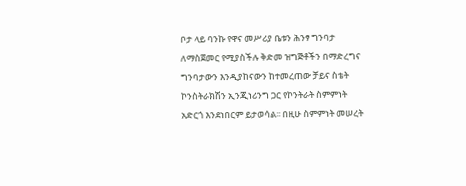ቦታ ላይ ባንኩ የዋና መሥሪያ ቤቱን ሕንፃ ግንባታ ለማስጀመር የሚያስችሉ ቅድመ ዝግጅቶችን በማድረግና ግንባታውን እንዲያከናውን ከተመረጠው ቻይና ስቴት ኮንስትራክሽን ኢንጂነሪንግ ጋር የኮንትራት ስምምነት አድርጎ እንደነበርም ይታወሳል፡፡ በዚሁ ስምምነት መሠረት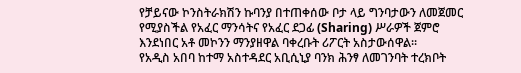የቻይናው ኮንስትራክሽን ኩባንያ በተጠቀሰው ቦታ ላይ ግንባታውን ለመጀመር የሚያስችል የአፈር ማንሳትና የአፈር ደጋፊ (Sharing) ሥራዎች ጀምሮ እንደነበር አቶ መኮንን ማንያዘዋል ባቀረቡት ሪፖርት አስታውሰዋል፡፡
የአዲስ አበባ ከተማ አስተዳደር አቢሲኒያ ባንክ ሕንፃ ለመገንባት ተረክቦት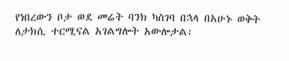የነበረውን ቦታ ወደ መሬት ባንክ ካስገባ በኋላ በአሁኑ ወቅት ለታክሲ ተርሚናል አገልግሎት አውሎታል፡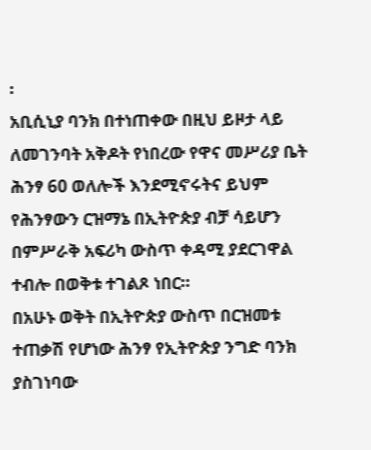፡
አቢሲኒያ ባንክ በተነጠቀው በዚህ ይዞታ ላይ ለመገንባት አቅዶት የነበረው የዋና መሥሪያ ቤት ሕንፃ 60 ወለሎች እንደሚኖሩትና ይህም የሕንፃውን ርዝማኔ በኢትዮጵያ ብቻ ሳይሆን በምሥራቅ አፍሪካ ውስጥ ቀዳሚ ያደርገዋል ተብሎ በወቅቱ ተገልጾ ነበር።
በአሁኑ ወቅት በኢትዮጵያ ውስጥ በርዝመቱ ተጠቃሽ የሆነው ሕንፃ የኢትዮጵያ ንግድ ባንክ ያስገነባው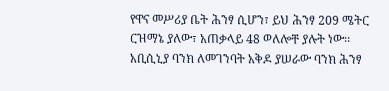የዋና መሥሪያ ቤት ሕንፃ ሲሆን፣ ይህ ሕንፃ 209 ሜትር ርዝማኔ ያለው፣ አጠቃላይ 48 ወለሎቸ ያሉት ነው፡፡ አቢሲኒያ ባንክ ለመገንባት አቅዶ ያሠራው ባንክ ሕንፃ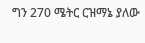ግን 270 ሜትር ርዝማኔ ያለው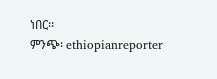ነበር፡፡
ምንጭ፡ ethiopianreporter